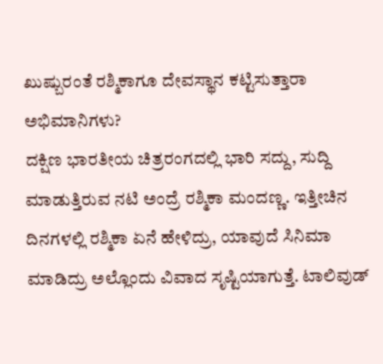ಖುಷ್ಬುರಂತೆ ರಶ್ಮಿಕಾಗೂ ದೇವಸ್ಥಾನ ಕಟ್ಟಿಸುತ್ತಾರಾ ಅಭಿಮಾನಿಗಳು?
ದಕ್ಷಿಣ ಭಾರತೀಯ ಚಿತ್ರರಂಗದಲ್ಲಿ ಭಾರಿ ಸದ್ದು, ಸುದ್ದಿ ಮಾಡುತ್ತಿರುವ ನಟಿ ಅಂದ್ರೆ ರಶ್ಮಿಕಾ ಮಂದಣ್ಣ. ಇತ್ತೀಚಿನ ದಿನಗಳಲ್ಲಿ ರಶ್ಮಿಕಾ ಏನೆ ಹೇಳಿದ್ರು, ಯಾವುದೆ ಸಿನಿಮಾ ಮಾಡಿದ್ರು ಅಲ್ಲೊಂದು ವಿವಾದ ಸೃಷ್ಟಿಯಾಗುತ್ತೆ. ಟಾಲಿವುಡ್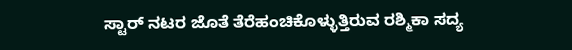ಸ್ಟಾರ್ ನಟರ ಜೊತೆ ತೆರೆಹಂಚಿಕೊಳ್ಳುತ್ತಿರುವ ರಶ್ಮಿಕಾ ಸದ್ಯ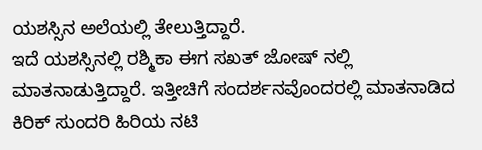ಯಶಸ್ಸಿನ ಅಲೆಯಲ್ಲಿ ತೇಲುತ್ತಿದ್ದಾರೆ.
ಇದೆ ಯಶಸ್ಸಿನಲ್ಲಿ ರಶ್ಮಿಕಾ ಈಗ ಸಖತ್ ಜೋಷ್ ನಲ್ಲಿ ಮಾತನಾಡುತ್ತಿದ್ದಾರೆ. ಇತ್ತೀಚಿಗೆ ಸಂದರ್ಶನವೊಂದರಲ್ಲಿ ಮಾತನಾಡಿದ ಕಿರಿಕ್ ಸುಂದರಿ ಹಿರಿಯ ನಟಿ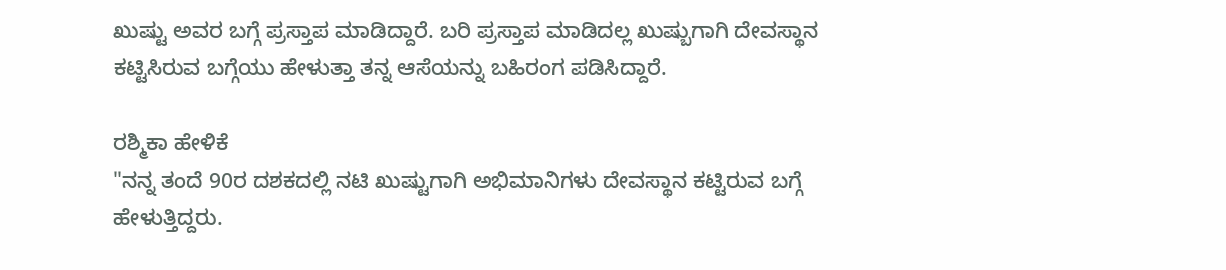ಖುಷ್ಟು ಅವರ ಬಗ್ಗೆ ಪ್ರಸ್ತಾಪ ಮಾಡಿದ್ದಾರೆ. ಬರಿ ಪ್ರಸ್ತಾಪ ಮಾಡಿದಲ್ಲ ಖುಷ್ಬುಗಾಗಿ ದೇವಸ್ಥಾನ ಕಟ್ಟಿಸಿರುವ ಬಗ್ಗೆಯು ಹೇಳುತ್ತಾ ತನ್ನ ಆಸೆಯನ್ನು ಬಹಿರಂಗ ಪಡಿಸಿದ್ದಾರೆ.

ರಶ್ಮಿಕಾ ಹೇಳಿಕೆ
"ನನ್ನ ತಂದೆ 90ರ ದಶಕದಲ್ಲಿ ನಟಿ ಖುಷ್ಟುಗಾಗಿ ಅಭಿಮಾನಿಗಳು ದೇವಸ್ಥಾನ ಕಟ್ಟಿರುವ ಬಗ್ಗೆ ಹೇಳುತ್ತಿದ್ದರು.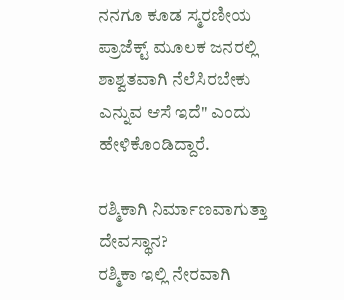ನನಗೂ ಕೂಡ ಸ್ಮರಣೀಯ ಪ್ರಾಜೆಕ್ಟ್ ಮೂಲಕ ಜನರಲ್ಲಿ ಶಾಶ್ವತವಾಗಿ ನೆಲೆಸಿರಬೇಕು ಎನ್ನುವ ಆಸೆ ಇದೆ" ಎಂದು ಹೇಳಿಕೊಂಡಿದ್ದಾರೆ.

ರಶ್ಮಿಕಾಗಿ ನಿರ್ಮಾಣವಾಗುತ್ತಾ ದೇವಸ್ಥಾನ?
ರಶ್ಮಿಕಾ ಇಲ್ಲಿ ನೇರವಾಗಿ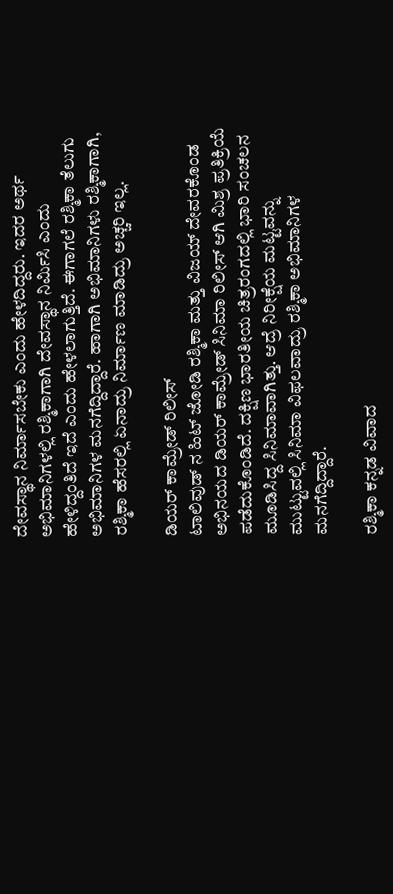ದೇವಸ್ಥಾನ ನಿರ್ಮಾಸಬೇಕು ಎಂದು ಹೇಳದಿದ್ದರು. ಇದರ ಅರ್ಥ ಅಭಿಮಾನಿಗಳಲ್ಲಿ ರಶ್ಮಿಕಾಗಾಗಿ ದೇವಸ್ಥಾನ ನಿರ್ಮಿಸಿ ಎಂದು ಹೇಳಿದ್ದಂತಿದೆ ಇದೆ ಎಂದು ಹೇಳಲಾಗುತ್ತಿದೆ. ಈಗಾಗಲೆ ರಶ್ಮಿಕಾ ತೆಲುಗು ಅಭಿಮಾನಿಗಳ ಮನಗೆದ್ದಿದ್ದಾರೆ. ಹಾಗಾಗಿ ಅಭಿಮಾನಿಗಳು ರಶ್ಮಿಕಾಗಾಗಿ, ರಶ್ಮಿಕಾ ಹೆಸರಲ್ಲಿ ಏನಾದ್ರು ನಿರ್ಮಾಣ ಮಾಡಿದ್ರು ಅಚ್ಚರಿ ಇಲ್ಲ.

ಡಿಯರ್ ಕಾಮ್ರೇಡ್ ರಿಲೀಸ್
ಟಾಲಿವುಡ್ ನ ಹಿಟ್ ಜೋಡಿ ರಶ್ಮಿಕಾ ಮತ್ತು ವಿಜಯ್ ದೇವರಕೊಂಡ ಅಭಿನಯದ ಡಿಯರ್ ಕಾಮ್ರೇಡ್ ಸಿನಿಮಾ ರಿಲೀಸ್ ಆಗಿ ಮಿಶ್ರ ಪ್ರತಿಕ್ರಿಯೆ ಪಡೆದುಕೊಂಡಿದೆ. ದಕ್ಷಿಣ ಭಾರತೀಯ ಚಿತ್ರರಂಗದಲ್ಲಿ ಭಾರಿ ಸಂಚಲನ ಮೂಡಿಸಿದ್ದ ಸಿನಿಮಾವಾಗಿತ್ತು. ಆದ್ರೆ ನಿರೀಕ್ಷೆಯ ಮಟ್ಟವನ್ನು ಮುಟ್ಟುವಲ್ಲಿ ಸಿನಿಮಾ ವಿಫಲವಾದ್ರು ರಶ್ಮಿಕಾ ಅಭಿಮಾನಿಗಳ ಮನಗೆದ್ದಿದ್ದಾರೆ.

ರಶ್ಮಿಕಾ ಕನ್ನಡ ವಿವಾದ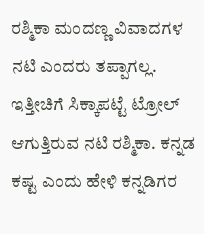ರಶ್ಮಿಕಾ ಮಂದಣ್ಣ ವಿವಾದಗಳ ನಟಿ ಎಂದರು ತಪ್ಪಾಗಲ್ಲ. ಇತ್ತೀಚಿಗೆ ಸಿಕ್ಕಾಪಟ್ಟೆ ಟ್ರೋಲ್ ಆಗುತ್ತಿರುವ ನಟಿ ರಶ್ಮಿಕಾ. ಕನ್ನಡ ಕಷ್ಟ ಎಂದು ಹೇಳಿ ಕನ್ನಡಿಗರ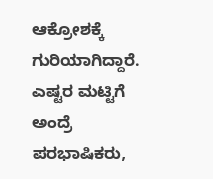ಆಕ್ರೋಶಕ್ಕೆ ಗುರಿಯಾಗಿದ್ದಾರೆ. ಎಷ್ಟರ ಮಟ್ಟಿಗೆ ಅಂದ್ರೆ ಪರಭಾಷಿಕರು,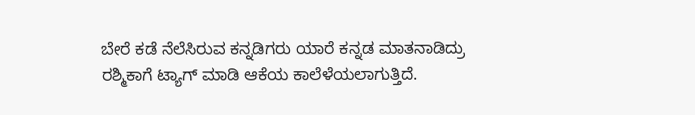ಬೇರೆ ಕಡೆ ನೆಲೆಸಿರುವ ಕನ್ನಡಿಗರು ಯಾರೆ ಕನ್ನಡ ಮಾತನಾಡಿದ್ರು ರಶ್ಮಿಕಾಗೆ ಟ್ಯಾಗ್ ಮಾಡಿ ಆಕೆಯ ಕಾಲೆಳೆಯಲಾಗುತ್ತಿದೆ.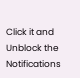Click it and Unblock the Notifications